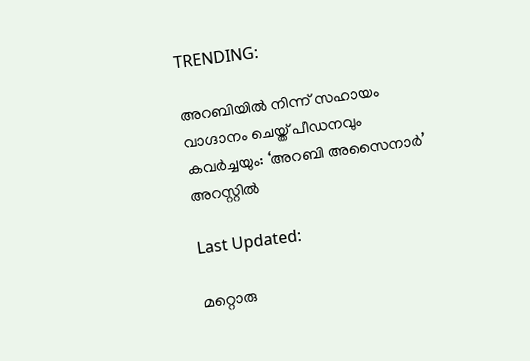TRENDING:

അറബിയിൽ നിന്ന് സഹായം വാഗ്ദാനം ചെയ്ത് പീഡനവും കവർച്ചയും: ‘അറബി അസൈനാർ’ അറസ്റ്റിൽ

Last Updated:

മറ്റൊരു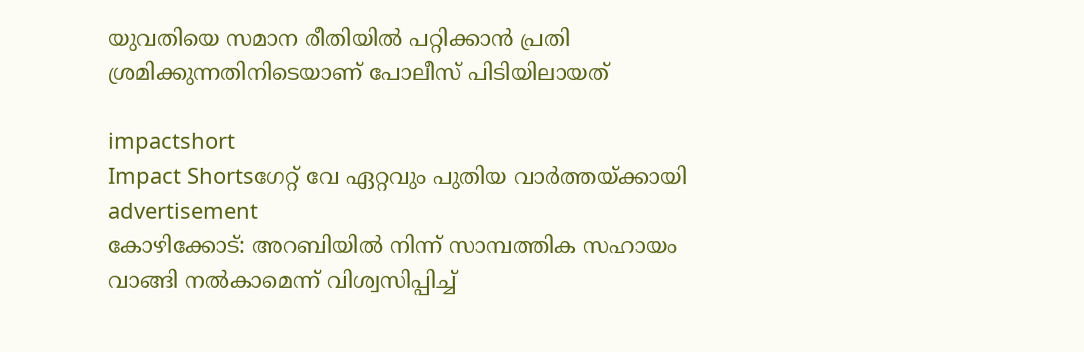യുവതിയെ സമാന രീതിയിൽ പറ്റിക്കാൻ പ്രതി ശ്രമിക്കുന്നതിനിടെയാണ് പോലീസ് പിടിയിലായത്

impactshort
Impact Shortsഗേറ്റ് വേ ഏറ്റവും പുതിയ വാർത്തയ്ക്കായി
advertisement
കോഴിക്കോട്: അറബിയിൽ നിന്ന് സാമ്പത്തിക സഹായം വാങ്ങി നൽകാമെന്ന് വിശ്വസിപ്പിച്ച്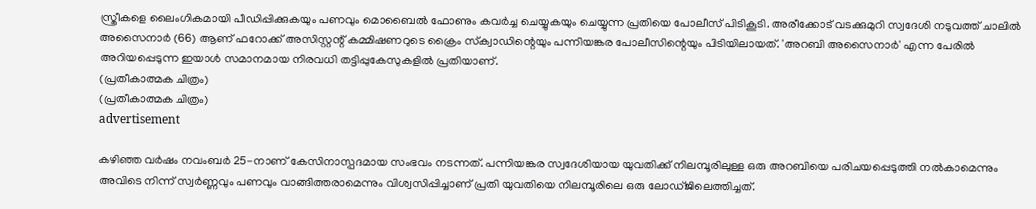സ്ത്രീകളെ ലൈംഗികമായി പീഡിപ്പിക്കുകയും പണവും മൊബൈൽ ഫോണും കവർച്ച ചെയ്യുകയും ചെയ്യുന്ന പ്രതിയെ പോലീസ് പിടികൂടി. അരീക്കോട് വടക്കുമുറി സ്വദേശി നടുവത്ത് ചാലിൽ അസൈനാർ (66) ആണ് ഫറോക്ക് അസിസ്റ്റന്റ് കമ്മിഷണറുടെ ക്രൈം സ്‌ക്വാഡിന്റെയും പന്നിയങ്കര പോലീസിന്റെയും പിടിയിലായത്. 'അറബി അസൈനാർ' എന്ന പേരിൽ അറിയപ്പെടുന്ന ഇയാൾ സമാനമായ നിരവധി തട്ടിപ്പുകേസുകളിൽ പ്രതിയാണ്.
(പ്രതീകാത്മക ചിത്രം)
(പ്രതീകാത്മക ചിത്രം)
advertisement

കഴിഞ്ഞ വർഷം നവംബർ 25-നാണ് കേസിനാസ്പദമായ സംഭവം നടന്നത്. പന്നിയങ്കര സ്വദേശിയായ യുവതിക്ക് നിലമ്പൂരിലുള്ള ഒരു അറബിയെ പരിചയപ്പെടുത്തി നൽകാമെന്നും അവിടെ നിന്ന് സ്വർണ്ണവും പണവും വാങ്ങിത്തരാമെന്നും വിശ്വസിപ്പിച്ചാണ് പ്രതി യുവതിയെ നിലമ്പൂരിലെ ഒരു ലോഡ്ജിലെത്തിച്ചത്.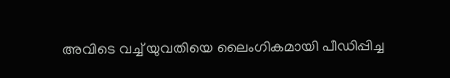അവിടെ വച്ച് യുവതിയെ ലൈംഗികമായി പീഡിപ്പിച്ച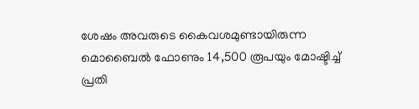ശേഷം അവരുടെ കൈവശമുണ്ടായിരുന്ന മൊബൈൽ ഫോണും 14,500 രൂപയും മോഷ്ടിച്ച് പ്രതി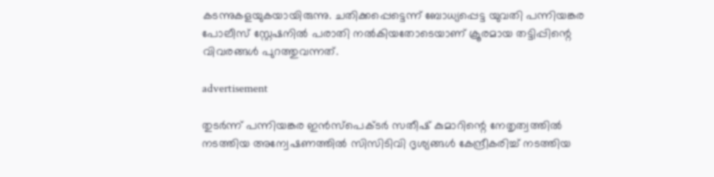കടന്നുകളയുകയായിരുന്നു. ചതിക്കപ്പെട്ടെന്ന് ബോധ്യപ്പെട്ട യുവതി പന്നിയങ്കര പോലീസ് സ്റ്റേഷനിൽ പരാതി നൽകിയതോടെയാണ് ക്രൂരമായ തട്ടിപ്പിന്റെ വിവരങ്ങൾ പുറത്തുവന്നത്.

advertisement

തുടർന്ന് പന്നിയങ്കര ഇൻസ്‌പെക്ടർ സതീഷ് കുമാറിന്റെ നേതൃത്വത്തിൽ നടത്തിയ അന്വേഷണത്തിൽ സിസിടിവി ദൃശ്യങ്ങൾ കേന്ദ്രീകരിച്ച് നടത്തിയ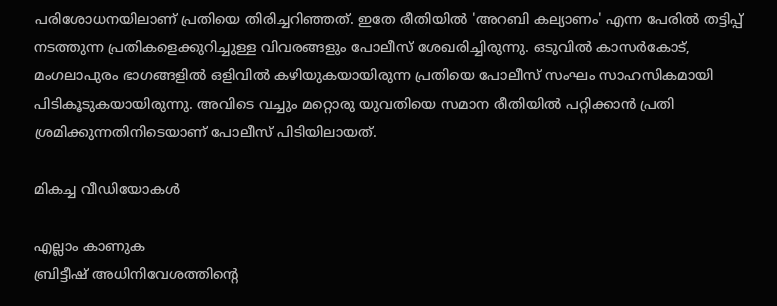പരിശോധനയിലാണ് പ്രതിയെ തിരിച്ചറിഞ്ഞത്. ഇതേ രീതിയിൽ 'അറബി കല്യാണം' എന്ന പേരിൽ തട്ടിപ്പ് നടത്തുന്ന പ്രതികളെക്കുറിച്ചുള്ള വിവരങ്ങളും പോലീസ് ശേഖരിച്ചിരുന്നു. ഒടുവിൽ കാസർകോട്, മംഗലാപുരം ഭാഗങ്ങളിൽ ഒളിവിൽ കഴിയുകയായിരുന്ന പ്രതിയെ പോലീസ് സംഘം സാഹസികമായി പിടികൂടുകയായിരുന്നു. അവിടെ വച്ചും മറ്റൊരു യുവതിയെ സമാന രീതിയിൽ പറ്റിക്കാൻ പ്രതി ശ്രമിക്കുന്നതിനിടെയാണ് പോലീസ് പിടിയിലായത്.

മികച്ച വീഡിയോകൾ

എല്ലാം കാണുക
ബ്രിട്ടീഷ് അധിനിവേശത്തിൻ്റെ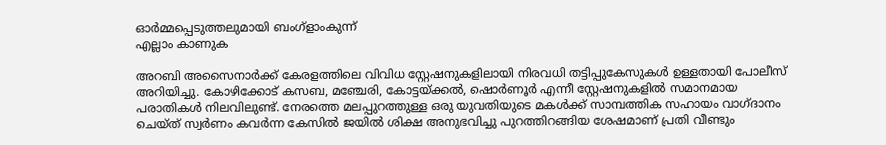ഓർമ്മപ്പെടുത്തലുമായി ബംഗ്ളാംകുന്ന്
എല്ലാം കാണുക

അറബി അസൈനാർക്ക് കേരളത്തിലെ വിവിധ സ്റ്റേഷനുകളിലായി നിരവധി തട്ടിപ്പുകേസുകൾ ഉള്ളതായി പോലീസ് അറിയിച്ചു. കോഴിക്കോട് കസബ, മഞ്ചേരി, കോട്ടയ്ക്കൽ, ഷൊർണൂർ എന്നീ സ്റ്റേഷനുകളിൽ സമാനമായ പരാതികൾ നിലവിലുണ്ട്. നേരത്തെ മലപ്പുറത്തുള്ള ഒരു യുവതിയുടെ മകൾക്ക് സാമ്പത്തിക സഹായം വാഗ്ദാനം ചെയ്ത് സ്വർണം കവർന്ന കേസിൽ ജയിൽ ശിക്ഷ അനുഭവിച്ചു പുറത്തിറങ്ങിയ ശേഷമാണ് പ്രതി വീണ്ടും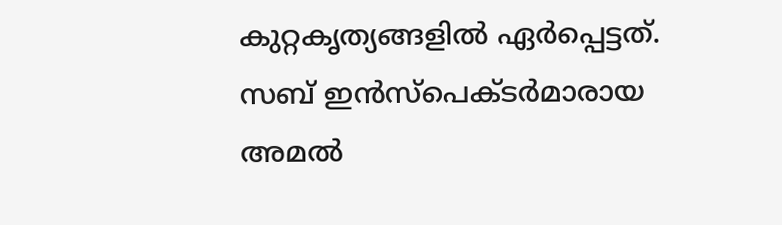കുറ്റകൃത്യങ്ങളിൽ ഏർപ്പെട്ടത്. സബ് ഇൻസ്‌പെക്ടർമാരായ അമൽ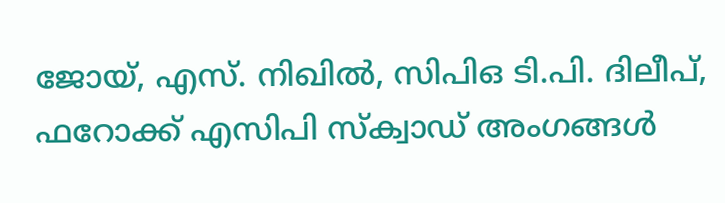ജോയ്, എസ്. നിഖിൽ, സിപിഒ ടി.പി. ദിലീപ്, ഫറോക്ക് എസിപി സ്ക്വാഡ് അംഗങ്ങൾ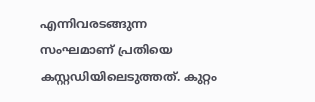എന്നിവരടങ്ങുന്ന സംഘമാണ് പ്രതിയെ കസ്റ്റഡിയിലെടുത്തത്. കുറ്റം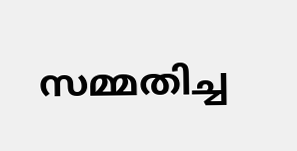സമ്മതിച്ച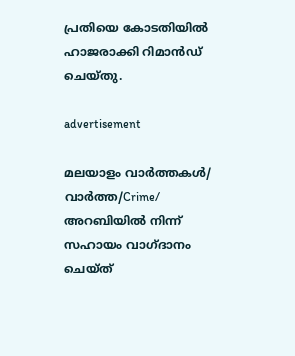പ്രതിയെ കോടതിയിൽ ഹാജരാക്കി റിമാൻഡ് ചെയ്തു.

advertisement

മലയാളം വാർത്തകൾ/ വാർത്ത/Crime/
അറബിയിൽ നിന്ന് സഹായം വാഗ്ദാനം ചെയ്ത്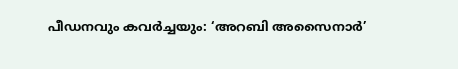പീഡനവും കവർച്ചയും: ‘അറബി അസൈനാർ’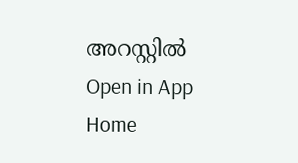അറസ്റ്റിൽ
Open in App
Home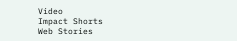Video
Impact Shorts
Web Stories